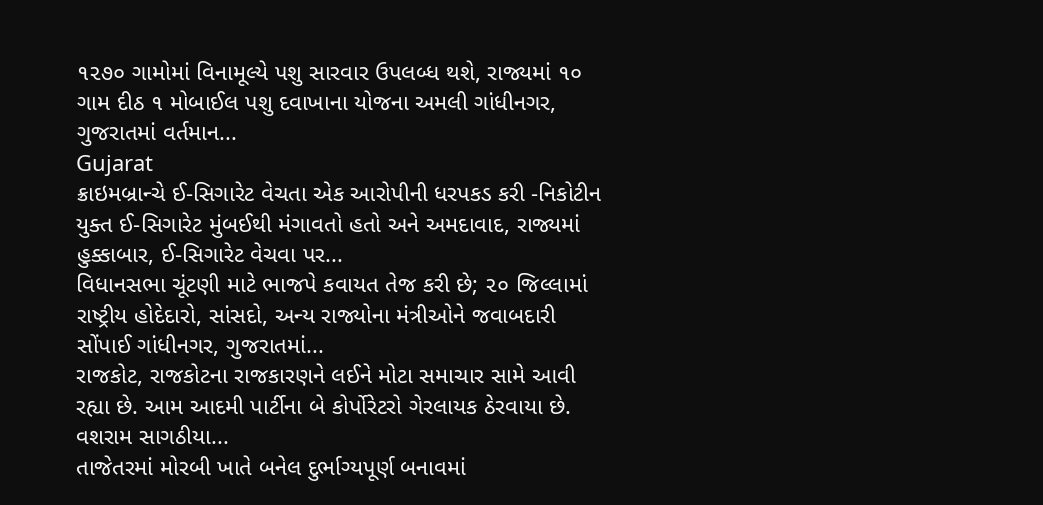૧૨૭૦ ગામોમાં વિનામૂલ્યે પશુ સારવાર ઉપલબ્ધ થશે, રાજ્યમાં ૧૦ ગામ દીઠ ૧ મોબાઈલ પશુ દવાખાના યોજના અમલી ગાંધીનગર, ગુજરાતમાં વર્તમાન...
Gujarat
ક્રાઇમબ્રાન્ચે ઈ-સિગારેટ વેચતા એક આરોપીની ધરપકડ કરી -નિકોટીન યુક્ત ઈ-સિગારેટ મુંબઈથી મંગાવતો હતો અને અમદાવાદ, રાજ્યમાં હુક્કાબાર, ઈ-સિગારેટ વેચવા પર...
વિધાનસભા ચૂંટણી માટે ભાજપે કવાયત તેજ કરી છે; ૨૦ જિલ્લામાં રાષ્ટ્રીય હોદેદારો, સાંસદો, અન્ય રાજ્યોના મંત્રીઓને જવાબદારી સોંપાઈ ગાંધીનગર, ગુજરાતમાં...
રાજકોટ, રાજકોટના રાજકારણને લઈને મોટા સમાચાર સામે આવી રહ્યા છે. આમ આદમી પાર્ટીના બે કોર્પોરેટરો ગેરલાયક ઠેરવાયા છે. વશરામ સાગઠીયા...
તાજેતરમાં મોરબી ખાતે બનેલ દુર્ભાગ્યપૂર્ણ બનાવમાં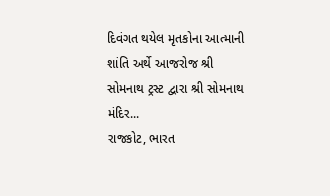દિવંગત થયેલ મૃતકોના આત્માની શાંતિ અર્થે આજરોજ શ્રી સોમનાથ ટ્રસ્ટ દ્વારા શ્રી સોમનાથ મંદિર...
રાજકોટ, ભારત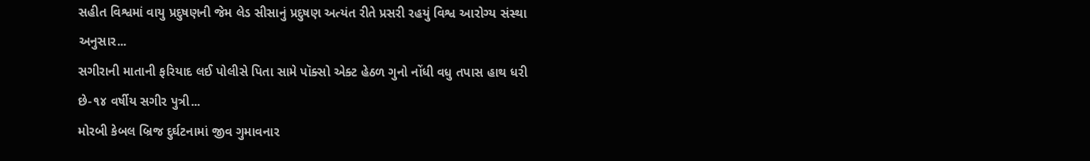સહીત વિશ્વમાં વાયુ પ્રદુષણની જેમ લેડ સીસાનું પ્રદુષણ અત્યંત રીતે પ્રસરી રહયું વિશ્વ આરોગ્ય સંસ્થા અનુસાર...
સગીરાની માતાની ફરિયાદ લઈ પોલીસે પિતા સામે પૉક્સો એક્ટ હેઠળ ગુનો નોંધી વધુ તપાસ હાથ ધરી છે-૧૪ વર્ષીય સગીર પુત્રી...
મોરબી કેબલ બ્રિજ દુર્ઘટનામાં જીવ ગુમાવનાર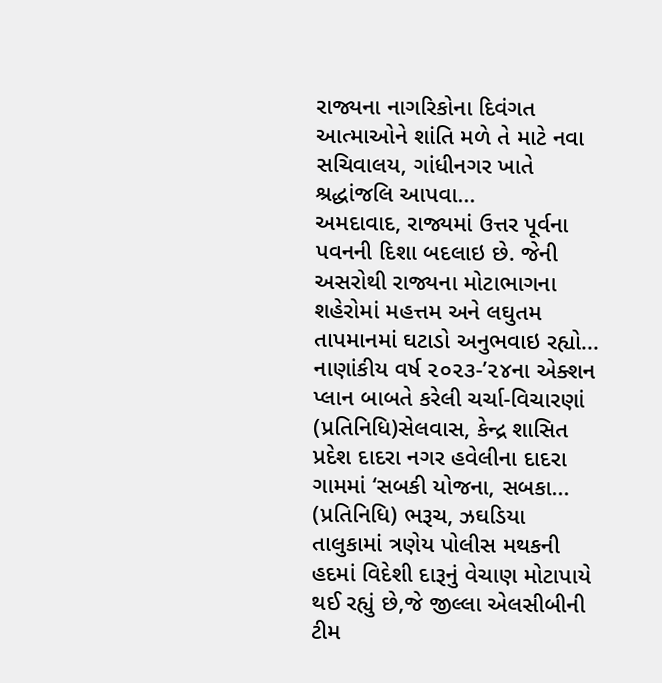રાજ્યના નાગરિકોના દિવંગત આત્માઓને શાંતિ મળે તે માટે નવા સચિવાલય, ગાંધીનગર ખાતે શ્રદ્ધાંજલિ આપવા...
અમદાવાદ, રાજ્યમાં ઉત્તર પૂર્વના પવનની દિશા બદલાઇ છે. જેની અસરોથી રાજ્યના મોટાભાગના શહેરોમાં મહત્તમ અને લઘુતમ તાપમાનમાં ઘટાડો અનુભવાઇ રહ્યો...
નાણાંકીય વર્ષ ૨૦૨૩-’૨૪ના એક્શન પ્લાન બાબતે કરેલી ચર્ચા-વિચારણાં (પ્રતિનિધિ)સેલવાસ, કેન્દ્ર શાસિત પ્રદેશ દાદરા નગર હવેલીના દાદરા ગામમાં ‘સબકી યોજના, સબકા...
(પ્રતિનિધિ) ભરૂચ, ઝઘડિયા તાલુકામાં ત્રણેય પોલીસ મથકની હદમાં વિદેશી દારૂનું વેચાણ મોટાપાયે થઈ રહ્યું છે,જે જીલ્લા એલસીબીની ટીમ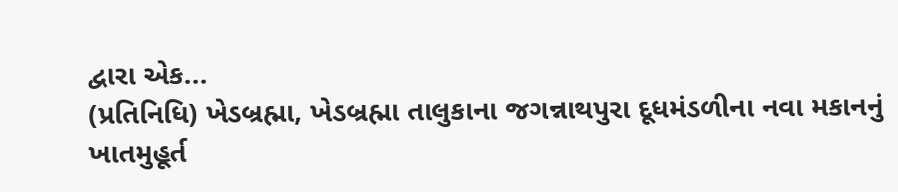દ્વારા એક...
(પ્રતિનિધિ) ખેડબ્રહ્મા, ખેડબ્રહ્મા તાલુકાના જગન્નાથપુરા દૂધમંડળીના નવા મકાનનું ખાતમુહૂર્ત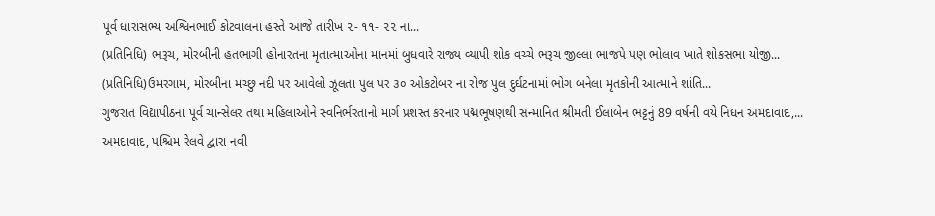પૂર્વ ધારાસભ્ય અશ્વિનભાઈ કોટવાલના હસ્તે આજે તારીખ ૨- ૧૧- ૨૨ ના...
(પ્રતિનિધિ) ભરૂચ, મોરબીની હતભાગી હોનારતના મૃતાત્માઓના માનમાં બુધવારે રાજ્ય વ્યાપી શોક વચ્ચે ભરૂચ જીલ્લા ભાજપે પણ ભોલાવ ખાતે શોકસભા યોજી...
(પ્રતિનિધિ)ઉમરગામ, મોરબીના મચ્છુ નદી પર આવેલો ઝૂલતા પુલ પર ૩૦ ઓકટોબર ના રોજ પુલ દુર્ઘટનામાં ભોગ બનેલા મૃતકોની આત્માને શાંતિ...
ગુજરાત વિદ્યાપીઠના પૂર્વ ચાન્સેલર તથા મહિલાઓને સ્વનિર્ભરતાનો માર્ગ પ્રશસ્ત કરનાર પદ્મભૂષણથી સન્માનિત શ્રીમતી ઈલાબેન ભટ્ટનું 89 વર્ષની વયે નિધન અમદાવાદ,...
અમદાવાદ, પશ્ચિમ રેલવે દ્વારા નવી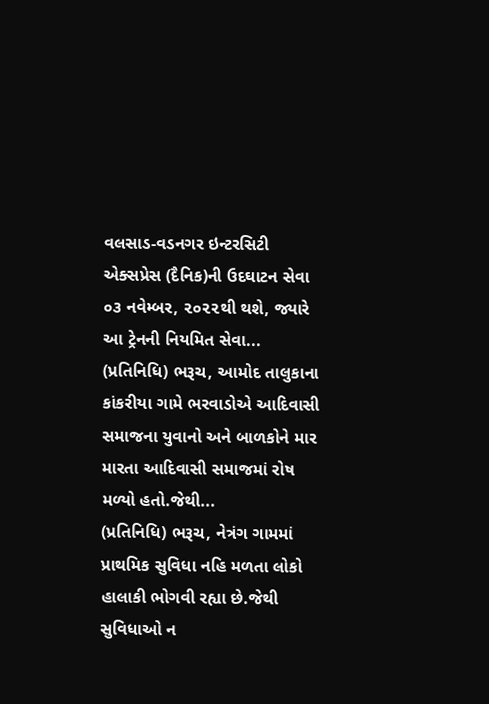વલસાડ-વડનગર ઇન્ટરસિટી એક્સપ્રેસ (દૈનિક)ની ઉદઘાટન સેવા ૦૩ નવેમ્બર, ૨૦૨૨થી થશે, જ્યારે આ ટ્રેનની નિયમિત સેવા...
(પ્રતિનિધિ) ભરૂચ, આમોદ તાલુકાના કાંકરીયા ગામે ભરવાડોએ આદિવાસી સમાજના યુવાનો અને બાળકોને માર મારતા આદિવાસી સમાજમાં રોષ મળ્યો હતો.જેથી...
(પ્રતિનિધિ) ભરૂચ, નેત્રંગ ગામમાં પ્રાથમિક સુવિધા નહિ મળતા લોકો હાલાકી ભોગવી રહ્યા છે.જેથી સુવિધાઓ ન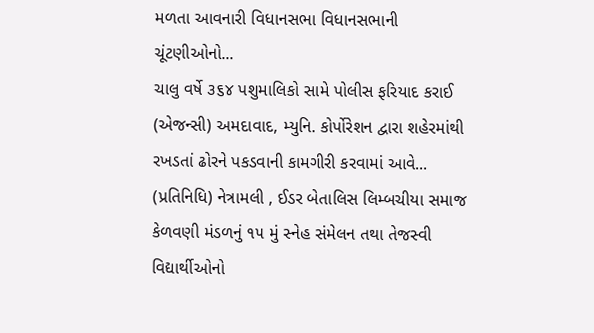મળતા આવનારી વિધાનસભા વિધાનસભાની ચૂંટણીઓનો...
ચાલુ વર્ષે ૩૬૪ પશુમાલિકો સામે પોલીસ ફરિયાદ કરાઈ (એજન્સી) અમદાવાદ, મ્યુનિ. કોર્પોરેશન દ્વારા શહેરમાંથી રખડતાં ઢોરને પકડવાની કામગીરી કરવામાં આવે...
(પ્રતિનિધિ) નેત્રામલી , ઈડર બેતાલિસ લિમ્બચીયા સમાજ કેળવણી મંડળનું ૧૫ મું સ્નેહ સંમેલન તથા તેજસ્વી વિદ્યાર્થીઓનો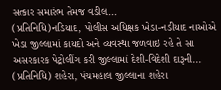સત્કાર સમારંભ તેમજ વડીલ...
(પ્રતિનિધિ)નડિયાદ, પોલીસ અધિક્ષક ખેડા-નડીયાદ નાઓએ ખેડા જીલ્લામાં કાયદો અને વ્યવસ્થા જળવાઇ રહે તે સા અસરકારક પેટ્રોલીંગ કરી જીલ્લામાં દેશી-વિદેશી દારૂની...
(પ્રતિનિધિ) શહેરા, પંચમહાલ જીલ્લાના શહેરા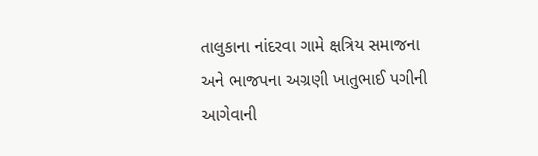તાલુકાના નાંદરવા ગામે ક્ષત્રિય સમાજના અને ભાજપના અગ્રણી ખાતુભાઈ પગીની આગેવાની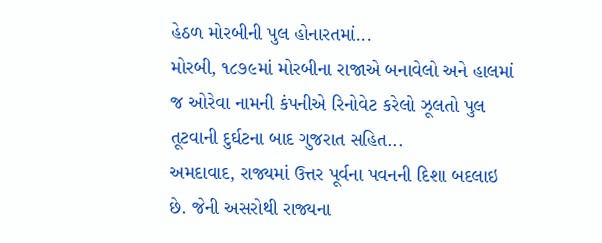હેઠળ મોરબીની પુલ હોનારતમાં...
મોરબી, ૧૮૭૯માં મોરબીના રાજાએ બનાવેલો અને હાલમાં જ ઓરેવા નામની કંપનીએ રિનોવેટ કરેલો ઝૂલતો પુલ તૂટવાની દુર્ઘટના બાદ ગુજરાત સહિત...
અમદાવાદ, રાજ્યમાં ઉત્તર પૂર્વના પવનની દિશા બદલાઇ છે. જેની અસરોથી રાજ્યના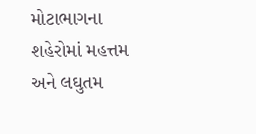મોટાભાગના શહેરોમાં મહત્તમ અને લઘુતમ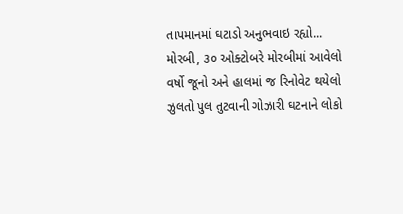તાપમાનમાં ઘટાડો અનુભવાઇ રહ્યો...
મોરબી, ૩૦ ઓક્ટોબરે મોરબીમાં આવેલો વર્ષો જૂનો અને હાલમાં જ રિનોવેટ થયેલો ઝુલતો પુલ તુટવાની ગોઝારી ઘટનાને લોકો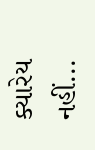ક્યારેય નહીં...